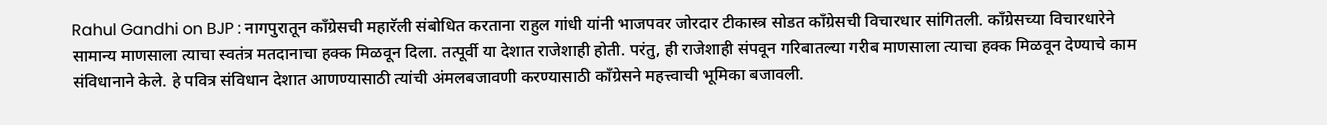Rahul Gandhi on BJP : नागपुरातून कॉंग्रेसची महारॅली संबोधित करताना राहुल गांधी यांनी भाजपवर जोरदार टीकास्त्र सोडत कॉंग्रेसची विचारधार सांगितली. कॉंग्रेसच्या विचारधारेने सामान्य माणसाला त्याचा स्वतंत्र मतदानाचा हक्क मिळवून दिला. तत्पूर्वी या देशात राजेशाही होती. परंतु, ही राजेशाही संपवून गरिबातल्या गरीब माणसाला त्याचा हक्क मिळवून देण्याचे काम संविधानाने केले. हे पवित्र संविधान देशात आणण्यासाठी त्यांची अंमलबजावणी करण्यासाठी कॉंग्रेसने महत्त्वाची भूमिका बजावली.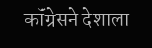कॉंग्रेसने देशाला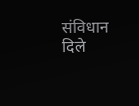संविधान दिले